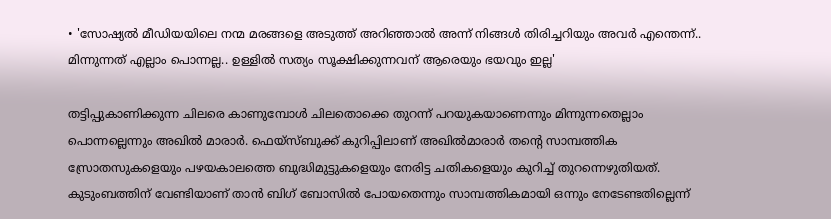• 'സോഷ്യൽ മീഡിയയിലെ നന്മ മരങ്ങളെ അടുത്ത് അറിഞ്ഞാൽ അന്ന് നിങ്ങൾ തിരിച്ചറിയും അവർ എന്തെന്ന്.. മിന്നുന്നത് എല്ലാം പൊന്നല്ല.. ഉള്ളിൽ സത്യം സൂക്ഷിക്കുന്നവന് ആരെയും ഭയവും ഇല്ല'

തട്ടിപ്പുകാണിക്കുന്ന ചിലരെ കാണുമ്പോള്‍ ചിലതൊക്കെ തുറന്ന് പറയുകയാണെന്നും മിന്നുന്നതെല്ലാം പൊന്നല്ലെന്നും അഖില്‍ മാരാര്‍. ഫെയ്സ്ബുക്ക് കുറിപ്പിലാണ് അഖില്‍മാരാര്‍ തന്‍റെ സാമ്പത്തിക സ്രോതസുകളെയും പഴയകാലത്തെ ബുദ്ധിമുട്ടുകളെയും നേരിട്ട ചതികളെയും കുറിച്ച് തുറന്നെഴുതിയത്. കുടുംബത്തിന് വേണ്ടിയാണ് താന്‍ ബിഗ് ബോസില്‍ പോയതെന്നും സാമ്പത്തികമായി ഒന്നും നേടേണ്ടതില്ലെന്ന്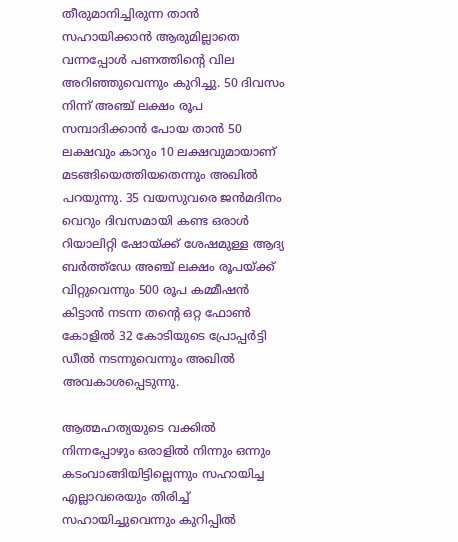തീരുമാനിച്ചിരുന്ന താന്‍ സഹായിക്കാന്‍ ആരുമില്ലാതെ വന്നപ്പോള്‍ പണത്തിന്റെ വില അറിഞ്ഞുവെന്നും കുറിച്ചു. 50 ദിവസം നിന്ന് അഞ്ച് ലക്ഷം രൂപ സമ്പാദിക്കാന്‍ പോയ താന്‍ 50 ലക്ഷവും കാറും 10 ലക്ഷവുമായാണ് മടങ്ങിയെത്തിയതെന്നും അഖില്‍ പറയുന്നു. 35 വയസുവരെ ജന്‍മദിനം വെറും ദിവസമായി കണ്ട ഒരാള്‍ റിയാലിറ്റി ഷോയ്ക്ക് ശേഷമുള്ള ആദ്യ ബര്‍ത്ത്ഡേ അഞ്ച് ലക്ഷം രൂപയ്ക്ക് വിറ്റുവെന്നും 500 രൂപ കമ്മീഷന്‍ കിട്ടാന്‍ നടന്ന തന്റെ ഒറ്റ ഫോണ്‍ കോളില്‍ 32 കോടിയുടെ പ്രോപ്പര്‍ട്ടി ഡീല്‍ നടന്നുവെന്നും അഖില്‍ അവകാശപ്പെടുന്നു.

ആത്മഹത്യയുടെ വക്കില്‍ നിന്നപ്പോഴും ഒരാളില്‍ നിന്നും ഒന്നും കടംവാങ്ങിയിട്ടില്ലെന്നും സഹായിച്ച എല്ലാവരെയും തിരിച്ച് സഹായിച്ചുവെന്നും കുറിപ്പില്‍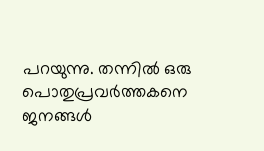പറയുന്നു. തന്നില്‍ ഒരു പൊതുപ്രവര്‍ത്തകനെ ജനങ്ങള്‍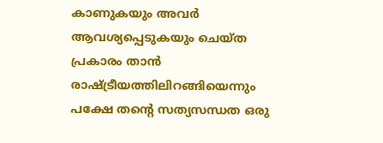കാണുകയും അവര്‍ ആവശ്യപ്പെടുകയും ചെയ്ത പ്രകാരം താന്‍ രാഷ്ട്രീയത്തിലിറങ്ങിയെന്നും പക്ഷേ തന്‍റെ സത്യസന്ധത ഒരു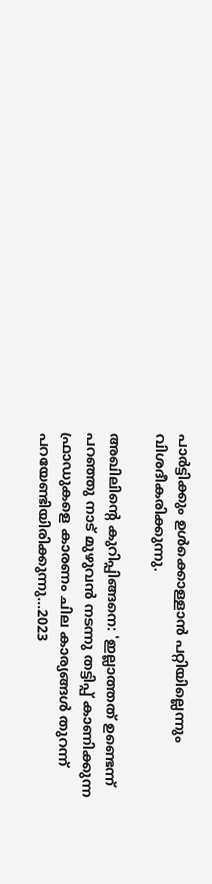പാര്‍ട്ടിക്കും ഉള്‍ക്കൊള്ളാന്‍ പറ്റിയില്ലെന്നും വിശദീകരിക്കുന്നു.

അഖിലിന്‍റെ കുറിപ്പിങ്ങനെ: 'ഇല്ലാത്തത് ഉണ്ടെന്ന് പറഞ്ഞു നാട് മുഴുവൻ നടന്നു തട്ടിപ്പ് കാണിക്കുന്ന ഫ്രാഡുകളെ കാരണം ചില കാര്യങ്ങൾ തുറന്ന് പറയേണ്ടിയിരിക്കുന്നു...2023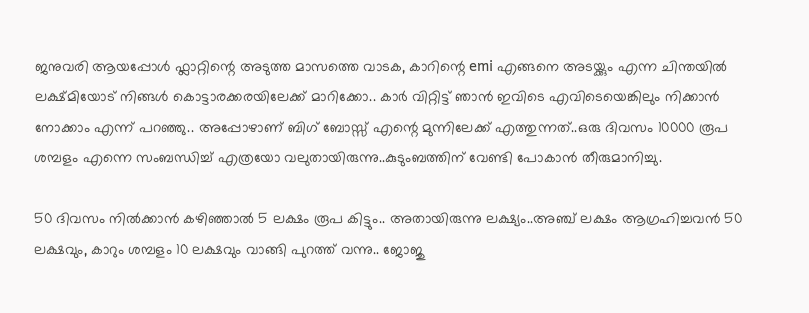ജനുവരി ആയപ്പോൾ ഫ്ലാറ്റിന്റെ അടുത്ത മാസത്തെ വാടക, കാറിന്റെ emi എങ്ങനെ അടയ്ക്കും എന്ന ചിന്തയിൽ ലക്ഷ്‌മിയോട് നിങ്ങൾ കൊട്ടാരക്കരയിലേക്ക് മാറിക്കോ.. കാർ വിറ്റിട്ട് ഞാൻ ഇവിടെ എവിടെയെങ്കിലും നിക്കാൻ നോക്കാം എന്ന് പറഞ്ഞു.. അപ്പോഴാണ് ബിഗ് ബോസ്സ് എന്റെ മുന്നിലേക്ക് എത്തുന്നത്..ഒരു ദിവസം 10000 രൂപ ശമ്പളം എന്നെ സംബന്ധിച്ച് എത്രയോ വലുതായിരുന്നു..കുടുംബത്തിന് വേണ്ടി പോകാൻ തീരുമാനിച്ചു.

50 ദിവസം നിൽക്കാൻ കഴിഞ്ഞാൽ 5 ലക്ഷം രൂപ കിട്ടും.. അതായിരുന്നു ലക്ഷ്യം..അഞ്ച് ലക്ഷം ആഗ്രഹിച്ചവൻ 50 ലക്ഷവും, കാറും ശമ്പളം 10 ലക്ഷവും വാങ്ങി പുറത്ത് വന്നു.. ജോജു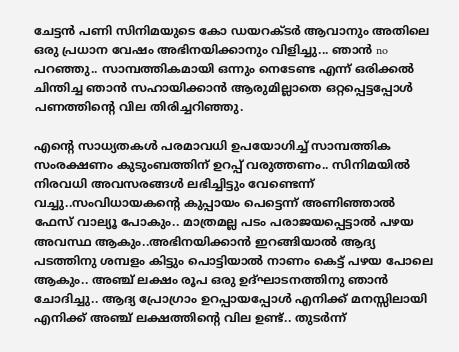ചേട്ടൻ പണി സിനിമയുടെ കോ ഡയറക്ടർ ആവാനും അതിലെ ഒരു പ്രധാന വേഷം അഭിനയിക്കാനും വിളിച്ചു... ഞാൻ no പറഞ്ഞു.. സാമ്പത്തികമായി ഒന്നും നെടേണ്ട എന്ന് ഒരിക്കൽ ചിന്തിച്ച ഞാൻ സഹായിക്കാൻ ആരുമില്ലാതെ ഒറ്റപ്പെട്ടപ്പോൾ പണത്തിന്റെ വില തിരിച്ചറിഞ്ഞു.

എന്റെ സാധ്യതകൾ പരമാവധി ഉപയോഗിച്ച് സാമ്പത്തിക സംരക്ഷണം കുടുംബത്തിന് ഉറപ്പ് വരുത്തണം.. സിനിമയിൽ നിരവധി അവസരങ്ങൾ ലഭിച്ചിട്ടും വേണ്ടെന്ന് വച്ചു..സംവിധായകന്റെ കുപ്പായം പെട്ടെന്ന് അണിഞ്ഞാൽ ഫേസ് വാല്യൂ പോകും.. മാത്രമല്ല പടം പരാജയപ്പെട്ടാൽ പഴയ അവസ്ഥ ആകും..അഭിനയിക്കാൻ ഇറങ്ങിയാൽ ആദ്യ പടത്തിനു ശമ്പളം കിട്ടും പൊട്ടിയാൽ നാണം കെട്ട് പഴയ പോലെ ആകും.. അഞ്ച് ലക്ഷം രൂപ ഒരു ഉദ്ഘാടനത്തിനു ഞാൻ ചോദിച്ചു.. ആദ്യ പ്രോഗ്രാം ഉറപ്പായപ്പോൾ എനിക്ക് മനസ്സിലായി എനിക്ക് അഞ്ച് ലക്ഷത്തിന്റെ വില ഉണ്ട്.. തുടർന്ന്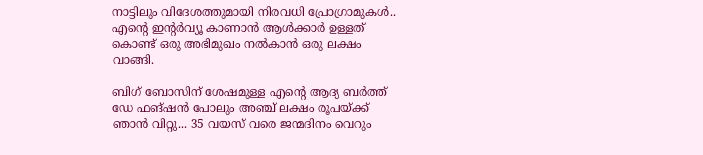നാട്ടിലും വിദേശത്തുമായി നിരവധി പ്രോഗ്രാമുകൾ.. എന്റെ ഇന്റർവ്യൂ കാണാൻ ആൾക്കാർ ഉള്ളത് കൊണ്ട് ഒരു അഭിമുഖം നൽകാൻ ഒരു ലക്ഷം വാങ്ങി.

ബിഗ് ബോസിന് ശേഷമുള്ള എന്റെ ആദ്യ ബര്‍ത്ത് ഡേ ഫങ്ഷന്‍ പോലും അഞ്ച് ലക്ഷം രൂപയ്ക്ക് ഞാൻ വിറ്റു... 35 വയസ് വരെ ജന്മദിനം വെറും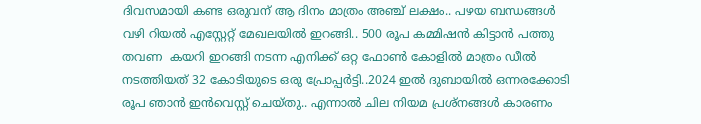ദിവസമായി കണ്ട ഒരുവന് ആ ദിനം മാത്രം അഞ്ച് ലക്ഷം.. പഴയ ബന്ധങ്ങൾ വഴി റിയൽ എസ്റ്റേറ്റ് മേഖലയിൽ ഇറങ്ങി.. 500 രൂപ കമ്മിഷൻ കിട്ടാൻ പത്തു തവണ  കയറി ഇറങ്ങി നടന്ന എനിക്ക് ഒറ്റ ഫോൺ കോളില്‍ മാത്രം ഡീൽ നടത്തിയത് 32 കോടിയുടെ ഒരു പ്രോപ്പർട്ടി..2024 ഇൽ ദുബായിൽ ഒന്നരക്കോടി രൂപ ഞാൻ ഇൻവെസ്റ്റ്‌ ചെയ്തു.. എന്നാൽ ചില നിയമ പ്രശ്നങ്ങൾ കാരണം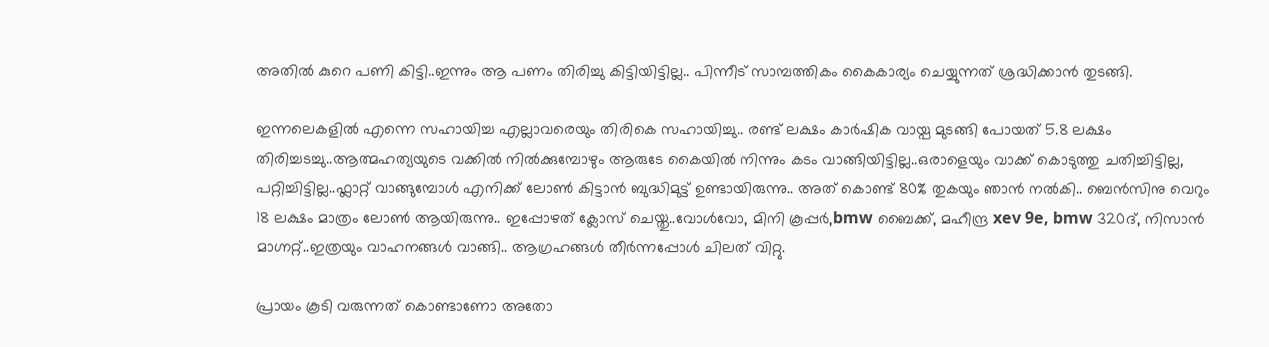അതിൽ കുറെ പണി കിട്ടി..ഇന്നും ആ പണം തിരിച്ചു കിട്ടിയിട്ടില്ല.. പിന്നീട് സാമ്പത്തികം കൈകാര്യം ചെയ്യുന്നത് ശ്രദ്ധിക്കാൻ തുടങ്ങി.

ഇന്നലെകളിൽ എന്നെ സഹായിച്ച എല്ലാവരെയും തിരികെ സഹായിച്ചു.. രണ്ട് ലക്ഷം കാർഷിക വായ്പ മുടങ്ങി പോയത് 5.8 ലക്ഷം തിരിച്ചടച്ചു..ആത്മഹത്യയുടെ വക്കിൽ നിൽക്കുമ്പോഴും ആരുടേ കൈയിൽ നിന്നും കടം വാങ്ങിയിട്ടില്ല..ഒരാളെയും വാക്ക് കൊടുത്തു ചതിച്ചിട്ടില്ല, പറ്റിച്ചിട്ടില്ല..ഫ്ലാറ്റ് വാങ്ങുമ്പോൾ എനിക്ക് ലോൺ കിട്ടാൻ ബുദ്ധിമുട്ട് ഉണ്ടായിരുന്നു.. അത് കൊണ്ട് 80% തുകയും ഞാൻ നൽകി.. ബെൻസിനു വെറും 18 ലക്ഷം മാത്രം ലോൺ ആയിരുന്നു.. ഇപ്പോഴത് ക്ലോസ് ചെയ്തു..വോൾവോ, മിനി കൂപ്പർ,bmw ബൈക്ക്, മഹീന്ദ്ര xev 9e, bmw 320ദ്, നിസാൻ മാഗ്നറ്റ്..ഇത്രയും വാഹനങ്ങൾ വാങ്ങി.. ആഗ്രഹങ്ങൾ തീർന്നപ്പോൾ ചിലത് വിറ്റു.

പ്രായം കൂടി വരുന്നത് കൊണ്ടാണോ അതോ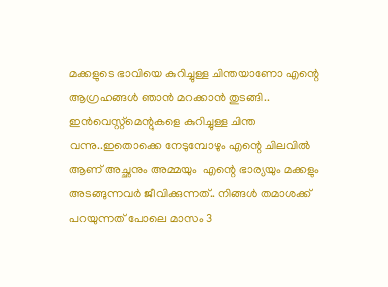മക്കളുടെ ഭാവിയെ കുറിച്ചുള്ള ചിന്തയാണോ എന്റെ ആഗ്രഹങ്ങൾ ഞാൻ മറക്കാൻ തുടങ്ങി.. ഇൻവെസ്റ്റ്‌മെന്റുകളെ കുറിച്ചുള്ള ചിന്ത വന്നു..ഇതൊക്കെ നേടുമ്പോഴും എന്റെ ചിലവിൽ ആണ് അച്ഛനും അമ്മയും  എന്റെ ഭാര്യയും മക്കളും അടങ്ങുന്നവർ ജീവിക്കുന്നത്.. നിങ്ങൾ തമാശക്ക് പറയുന്നത് പോലെ മാസം 3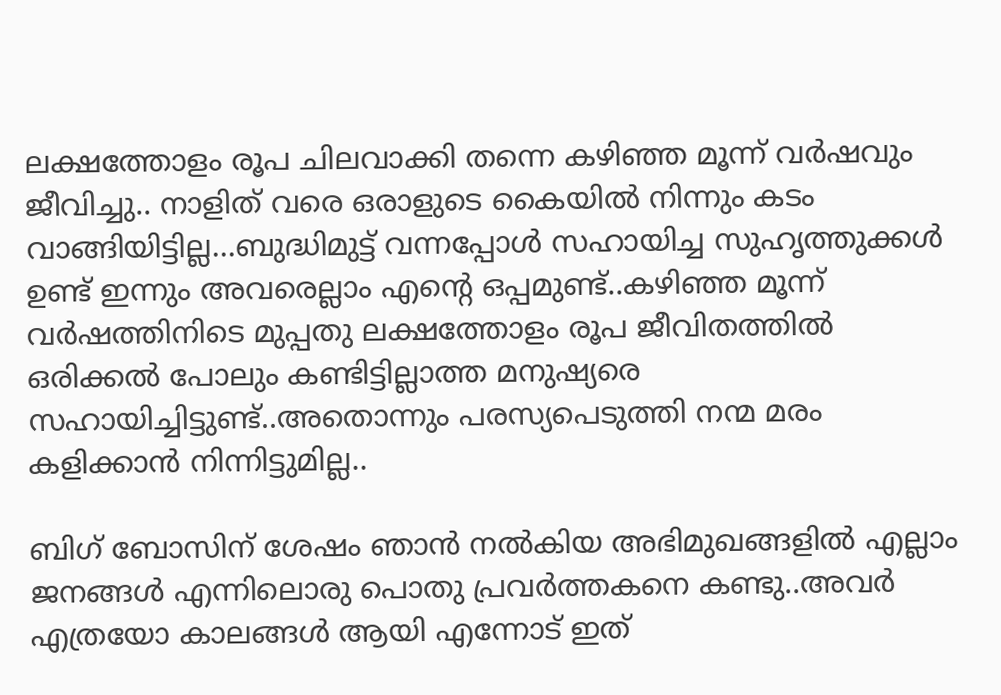ലക്ഷത്തോളം രൂപ ചിലവാക്കി തന്നെ കഴിഞ്ഞ മൂന്ന് വർഷവും ജീവിച്ചു.. നാളിത് വരെ ഒരാളുടെ കൈയിൽ നിന്നും കടം വാങ്ങിയിട്ടില്ല...ബുദ്ധിമുട്ട് വന്നപ്പോൾ സഹായിച്ച സുഹൃത്തുക്കൾ ഉണ്ട് ഇന്നും അവരെല്ലാം എന്റെ ഒപ്പമുണ്ട്..കഴിഞ്ഞ മൂന്ന് വർഷത്തിനിടെ മുപ്പതു ലക്ഷത്തോളം രൂപ ജീവിതത്തിൽ ഒരിക്കൽ പോലും കണ്ടിട്ടില്ലാത്ത മനുഷ്യരെ സഹായിച്ചിട്ടുണ്ട്..അതൊന്നും പരസ്യപെടുത്തി നന്മ മരം കളിക്കാൻ നിന്നിട്ടുമില്ല..

ബിഗ് ബോസിന് ശേഷം ഞാൻ നൽകിയ അഭിമുഖങ്ങളിൽ എല്ലാം ജനങ്ങൾ എന്നിലൊരു പൊതു പ്രവർത്തകനെ കണ്ടു..അവർ എത്രയോ കാലങ്ങൾ ആയി എന്നോട് ഇത്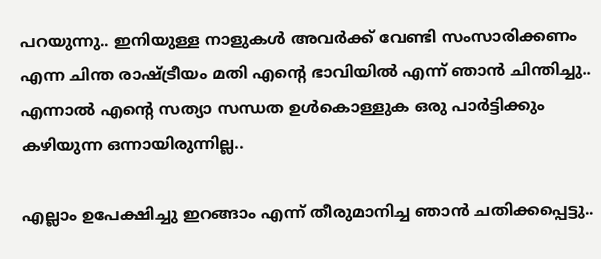പറയുന്നു.. ഇനിയുള്ള നാളുകൾ അവർക്ക് വേണ്ടി സംസാരിക്കണം എന്ന ചിന്ത രാഷ്ട്രീയം മതി എന്റെ ഭാവിയിൽ എന്ന് ഞാൻ ചിന്തിച്ചു.. എന്നാൽ എന്റെ സത്യാ സന്ധത ഉൾകൊള്ളുക ഒരു പാർട്ടിക്കും കഴിയുന്ന ഒന്നായിരുന്നില്ല..

എല്ലാം ഉപേക്ഷിച്ചു ഇറങ്ങാം എന്ന് തീരുമാനിച്ച ഞാൻ ചതിക്കപ്പെട്ടു..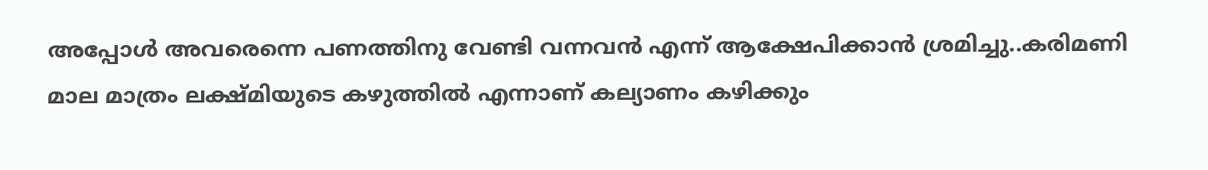അപ്പോൾ അവരെന്നെ പണത്തിനു വേണ്ടി വന്നവൻ എന്ന് ആക്ഷേപിക്കാൻ ശ്രമിച്ചു..കരിമണി മാല മാത്രം ലക്ഷ്മിയുടെ കഴുത്തിൽ എന്നാണ് കല്യാണം കഴിക്കും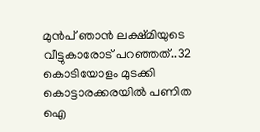മുൻപ് ഞാൻ ലക്ഷ്മിയുടെ വീട്ടുകാരോട് പറഞ്ഞത്..32 കൊടിയോളം മുടക്കി കൊട്ടാരക്കരയിൽ പണിത ഐ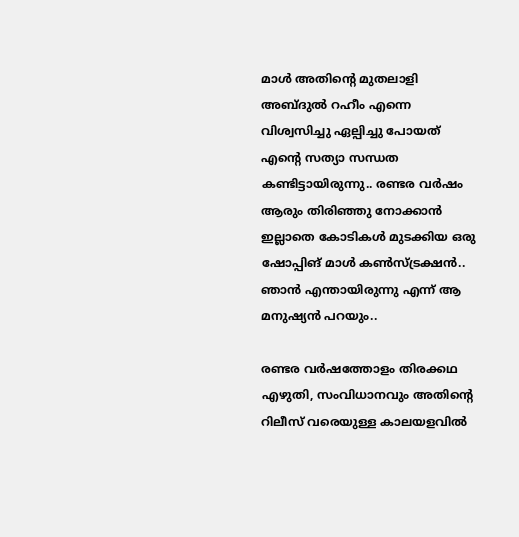മാൾ അതിന്റെ മുതലാളി അബ്ദുൽ റഹീം എന്നെ വിശ്വസിച്ചു ഏല്പിച്ചു പോയത് എന്റെ സത്യാ സന്ധത കണ്ടിട്ടായിരുന്നു.. രണ്ടര വർഷം ആരും തിരിഞ്ഞു നോക്കാൻ ഇല്ലാതെ കോടികൾ മുടക്കിയ ഒരു ഷോപ്പിങ് മാൾ കൺസ്ട്രക്ഷൻ.. ഞാൻ എന്തായിരുന്നു എന്ന് ആ മനുഷ്യൻ പറയും..

രണ്ടര വർഷത്തോളം തിരക്കഥ എഴുതി, സംവിധാനവും അതിന്റെ റിലീസ് വരെയുള്ള കാലയളവിൽ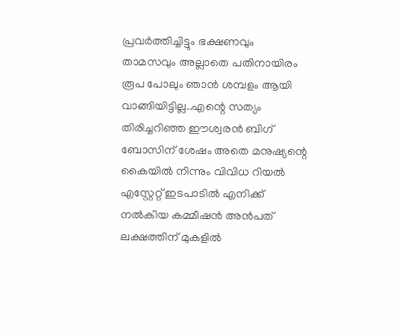പ്രവർത്തിച്ചിട്ടും ഭക്ഷണവും താമസവും അല്ലാതെ പതിനായിരം രൂപ പോലും ഞാൻ ശമ്പളം ആയി വാങ്ങിയിട്ടില്ല..എന്റെ സത്യം തിരിച്ചറിഞ്ഞ ഈശ്വരൻ ബിഗ് ബോസിന് ശേഷം അതെ മനുഷ്യന്റെ കൈയിൽ നിന്നും വിവിധ റിയൽ എസ്റ്റേറ്റ് ഇടപാടിൽ എനിക്ക് നൽകിയ കമ്മീഷൻ അൻപത് ലക്ഷത്തിന് മുകളിൽ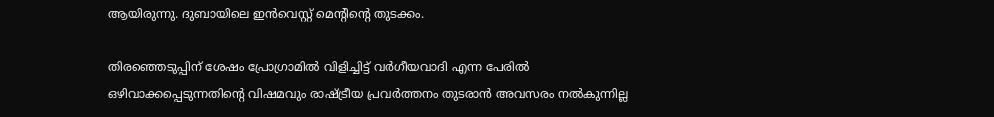ആയിരുന്നു. ദുബായിലെ ഇൻവെസ്റ്റ് മെന്റിന്റെ തുടക്കം.

തിരഞ്ഞെടുപ്പിന് ശേഷം പ്രോഗ്രാമിൽ വിളിച്ചിട്ട് വർഗീയവാദി എന്ന പേരിൽ ഒഴിവാക്കപ്പെടുന്നതിന്റെ വിഷമവും രാഷ്ട്രീയ പ്രവർത്തനം തുടരാൻ അവസരം നൽകുന്നില്ല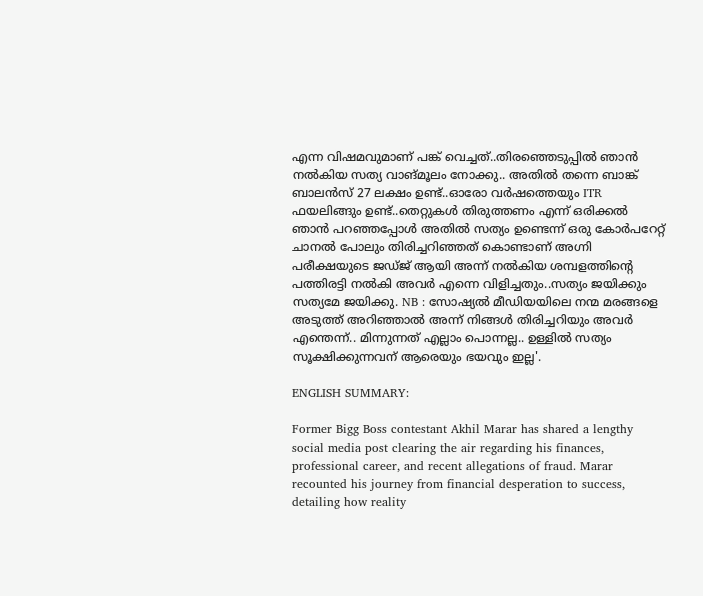എന്ന വിഷമവുമാണ് പങ്ക് വെച്ചത്..തിരഞ്ഞെടുപ്പിൽ ഞാൻ നൽകിയ സത്യ വാങ്മൂലം നോക്കു.. അതിൽ തന്നെ ബാങ്ക് ബാലൻസ് 27 ലക്ഷം ഉണ്ട്..ഓരോ വർഷത്തെയും ITR ഫയലിങ്ങും ഉണ്ട്..തെറ്റുകൾ തിരുത്തണം എന്ന് ഒരിക്കൽ ഞാൻ പറഞ്ഞപ്പോൾ അതിൽ സത്യം ഉണ്ടെന്ന് ഒരു കോർപറേറ്റ് ചാനൽ പോലും തിരിച്ചറിഞ്ഞത് കൊണ്ടാണ് അഗ്നി പരീക്ഷയുടെ ജഡ്ജ് ആയി അന്ന് നൽകിയ ശമ്പളത്തിന്റെ പത്തിരട്ടി നൽകി അവർ എന്നെ വിളിച്ചതും..സത്യം ജയിക്കും സത്യമേ ജയിക്കു. NB : സോഷ്യൽ മീഡിയയിലെ നന്മ മരങ്ങളെ അടുത്ത് അറിഞ്ഞാൽ അന്ന് നിങ്ങൾ തിരിച്ചറിയും അവർ എന്തെന്ന്.. മിന്നുന്നത് എല്ലാം പൊന്നല്ല.. ഉള്ളിൽ സത്യം സൂക്ഷിക്കുന്നവന് ആരെയും ഭയവും ഇല്ല'.

ENGLISH SUMMARY:

Former Bigg Boss contestant Akhil Marar has shared a lengthy social media post clearing the air regarding his finances, professional career, and recent allegations of fraud. Marar recounted his journey from financial desperation to success, detailing how reality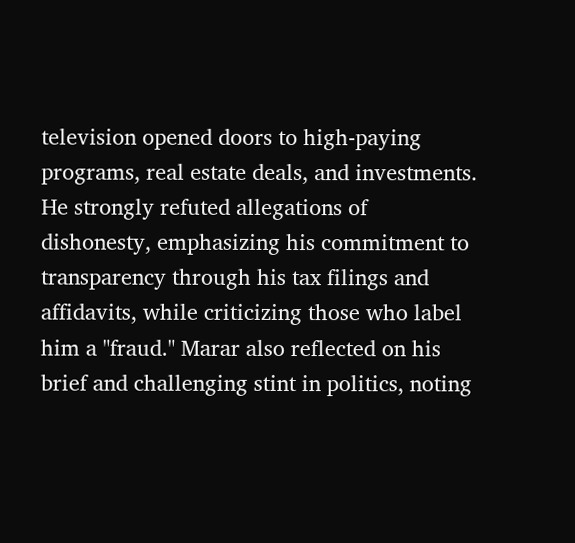television opened doors to high-paying programs, real estate deals, and investments. He strongly refuted allegations of dishonesty, emphasizing his commitment to transparency through his tax filings and affidavits, while criticizing those who label him a "fraud." Marar also reflected on his brief and challenging stint in politics, noting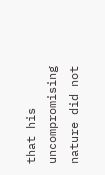that his uncompromising nature did not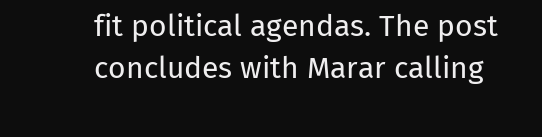fit political agendas. The post concludes with Marar calling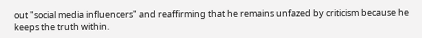out "social media influencers" and reaffirming that he remains unfazed by criticism because he keeps the truth within.